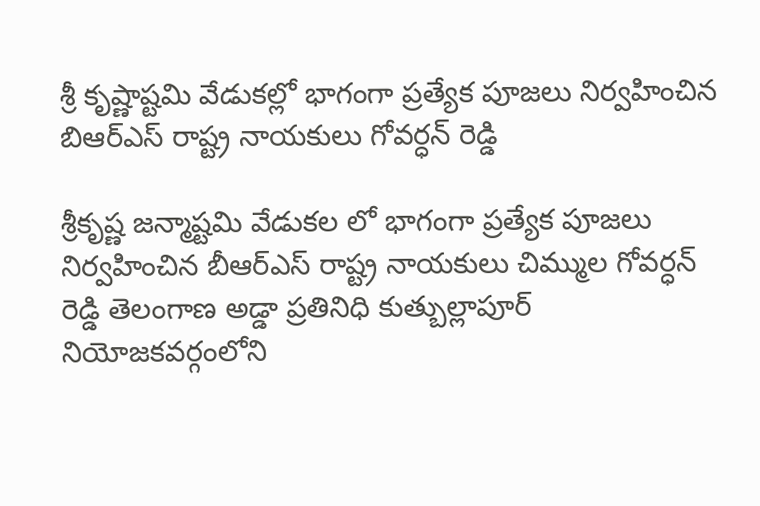శ్రీ కృష్ణాష్టమి వేడుకల్లో భాగంగా ప్రత్యేక పూజలు నిర్వహించిన బిఆర్ఎస్ రాష్ట్ర నాయకులు గోవర్ధన్ రెడ్డి

శ్రీకృష్ణ జన్మాష్టమి వేడుకల లో భాగంగా ప్రత్యేక పూజలు నిర్వహించిన బీఆర్ఎస్ రాష్ట్ర నాయకులు చిమ్ముల గోవర్ధన్ రెడ్డి తెలంగాణ అడ్డా ప్రతినిధి కుత్బుల్లాపూర్ నియోజకవర్గంలోని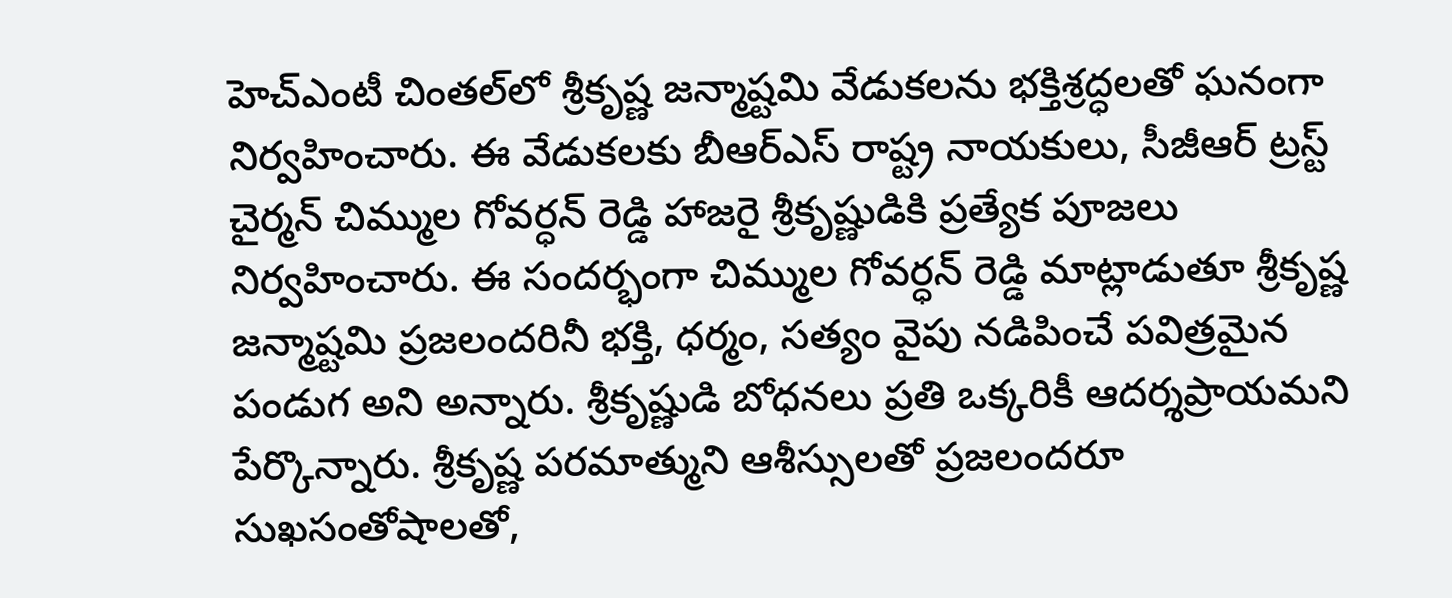హెచ్‌ఎంటీ చింతల్‌లో శ్రీకృష్ణ జన్మాష్టమి వేడుకలను భక్తిశ్రద్ధలతో ఘనంగా నిర్వహించారు. ఈ వేడుకలకు బీఆర్ఎస్ రాష్ట్ర నాయకులు, సీజీఆర్ ట్రస్ట్ చైర్మన్ చిమ్ముల గోవర్ధన్ రెడ్డి హాజరై శ్రీకృష్ణుడికి ప్రత్యేక పూజలు నిర్వహించారు. ఈ సందర్భంగా చిమ్ముల గోవర్ధన్ రెడ్డి మాట్లాడుతూ శ్రీకృష్ణ జన్మాష్టమి ప్రజలందరినీ భక్తి, ధర్మం, సత్యం వైపు నడిపించే పవిత్రమైన పండుగ అని అన్నారు. శ్రీకృష్ణుడి బోధనలు ప్రతి ఒక్కరికీ ఆదర్శప్రాయమని పేర్కొన్నారు. శ్రీకృష్ణ పరమాత్ముని ఆశీస్సులతో ప్రజలందరూ సుఖసంతోషాలతో,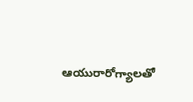ఆయురారోగ్యాలతో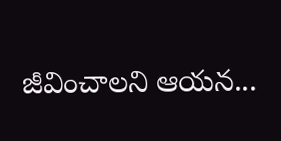జీవించాలని ఆయన...